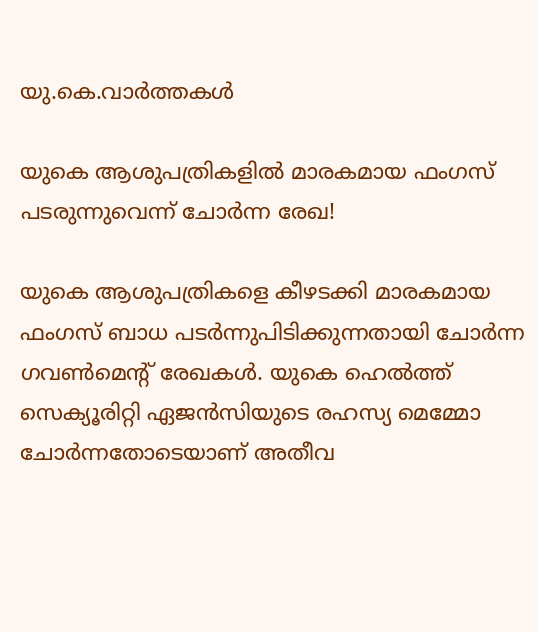യു.കെ.വാര്‍ത്തകള്‍

യുകെ ആശുപത്രികളില്‍ മാരകമായ ഫംഗസ് പടരുന്നുവെന്ന് ചോര്‍ന്ന രേഖ!

യുകെ ആശുപത്രികളെ കീഴടക്കി മാരകമായ ഫംഗസ് ബാധ പടര്‍ന്നുപിടിക്കുന്നതായി ചോര്‍ന്ന ഗവണ്‍മെന്റ് രേഖകള്‍. യുകെ ഹെല്‍ത്ത് സെക്യൂരിറ്റി ഏജന്‍സിയുടെ രഹസ്യ മെമ്മോ ചോര്‍ന്നതോടെയാണ് അതീവ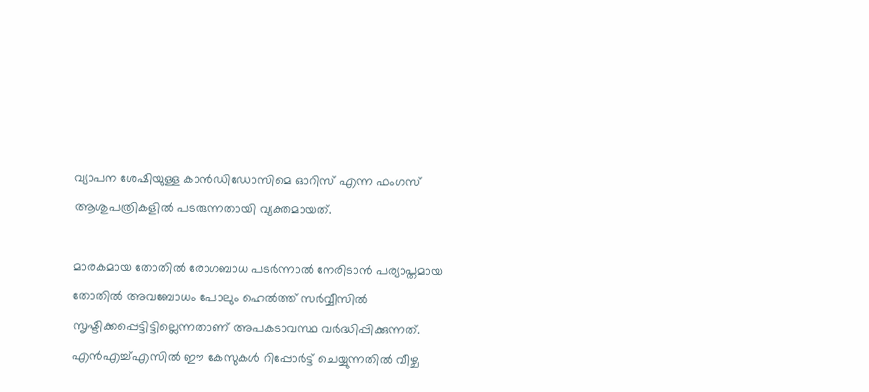വ്യാപന ശേഷിയുള്ള കാന്‍ഡിഡോസിമെ ഓറിസ് എന്ന ഫംഗസ് ആശുപത്രികളില്‍ പടരുന്നതായി വ്യക്തമായത്.

മാരകമായ തോതില്‍ രോഗബാധ പടര്‍ന്നാല്‍ നേരിടാന്‍ പര്യാപ്തമായ തോതില്‍ അവബോധം പോലും ഹെല്‍ത്ത് സര്‍വ്വീസില്‍ സൃഷ്ടിക്കപ്പെട്ടിട്ടില്ലെന്നതാണ് അപകടാവസ്ഥ വര്‍ദ്ധിപ്പിക്കുന്നത്. എന്‍എച്ച്എസില്‍ ഈ കേസുകള്‍ റിപ്പോര്‍ട്ട് ചെയ്യുന്നതില്‍ വീഴ്ച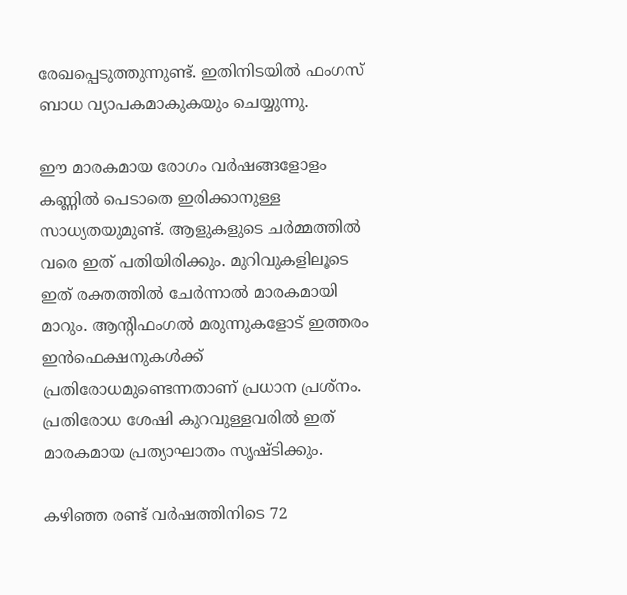രേഖപ്പെടുത്തുന്നുണ്ട്. ഇതിനിടയില്‍ ഫംഗസ് ബാധ വ്യാപകമാകുകയും ചെയ്യുന്നു.

ഈ മാരകമായ രോഗം വര്‍ഷങ്ങളോളം കണ്ണില്‍ പെടാതെ ഇരിക്കാനുള്ള സാധ്യതയുമുണ്ട്. ആളുകളുടെ ചര്‍മ്മത്തില്‍ വരെ ഇത് പതിയിരിക്കും. മുറിവുകളിലൂടെ ഇത് രക്തത്തില്‍ ചേര്‍ന്നാല്‍ മാരകമായി മാറും. ആന്റിഫംഗല്‍ മരുന്നുകളോട് ഇത്തരം ഇന്‍ഫെക്ഷനുകള്‍ക്ക് പ്രതിരോധമുണ്ടെന്നതാണ് പ്രധാന പ്രശ്‌നം. പ്രതിരോധ ശേഷി കുറവുള്ളവരില്‍ ഇത് മാരകമായ പ്രത്യാഘാതം സൃഷ്ടിക്കും.

കഴിഞ്ഞ രണ്ട് വര്‍ഷത്തിനിടെ 72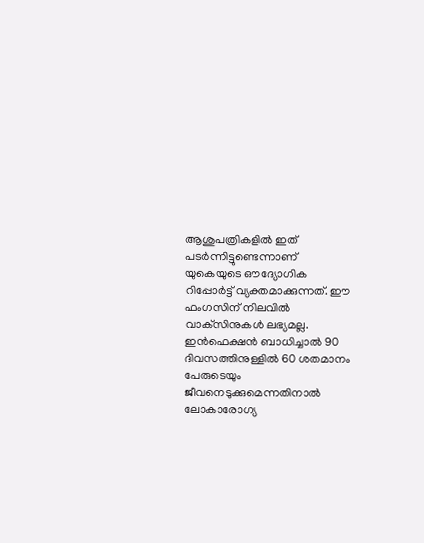ആശുപത്രികളില്‍ ഇത് പടര്‍ന്നിട്ടുണ്ടെന്നാണ് യുകെയുടെ ഔദ്യോഗിക റിപ്പോര്‍ട്ട് വ്യക്തമാക്കുന്നത്. ഈ ഫംഗസിന് നിലവില്‍ വാക്‌സിനുകള്‍ ലഭ്യമല്ല. ഇന്‍ഫെക്ഷന്‍ ബാധിച്ചാല്‍ 90 ദിവസത്തിനുള്ളില്‍ 60 ശതമാനം പേരുടെയും ജീവനെടുക്കുമെന്നതിനാല്‍ ലോകാരോഗ്യ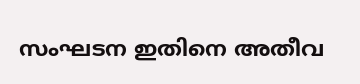സംഘടന ഇതിനെ അതീവ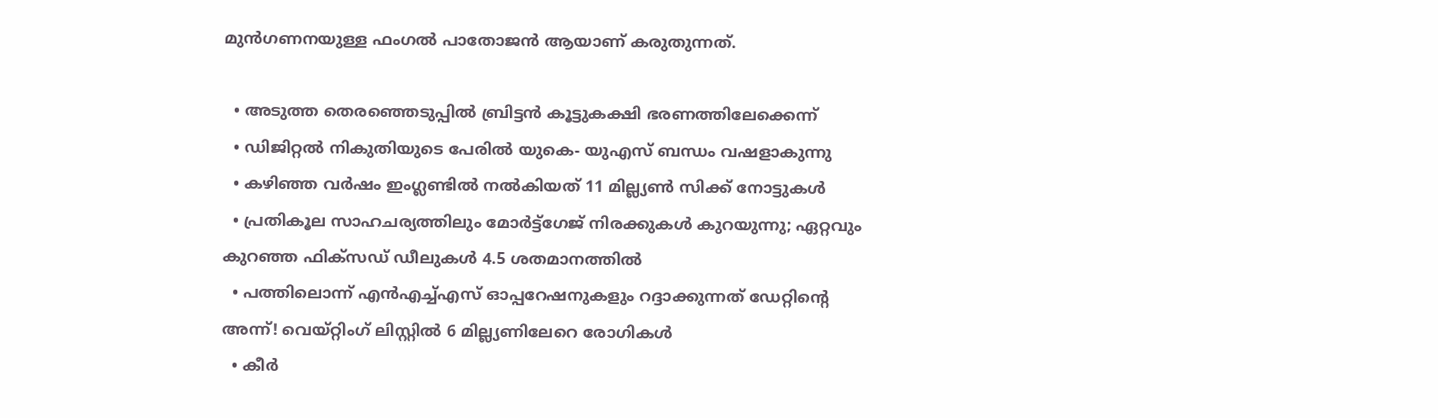മുന്‍ഗണനയുള്ള ഫംഗല്‍ പാതോജന്‍ ആയാണ് കരുതുന്നത്.

  • അടുത്ത തെരഞ്ഞെടുപ്പില്‍ ബ്രിട്ടന്‍ കൂട്ടുകക്ഷി ഭരണത്തിലേക്കെന്ന്
  • ഡിജിറ്റല്‍ നികുതിയുടെ പേരില്‍ യുകെ- യുഎസ് ബന്ധം വഷളാകുന്നു
  • കഴിഞ്ഞ വര്‍ഷം ഇംഗ്ലണ്ടില്‍ നല്‍കിയത് 11 മില്ല്യണ്‍ സിക്ക് നോട്ടുകള്‍
  • പ്രതികൂല സാഹചര്യത്തിലും മോര്‍ട്ട്‌ഗേജ് നിരക്കുകള്‍ കുറയുന്നു; ഏറ്റവും കുറഞ്ഞ ഫിക്‌സഡ് ഡീലുകള്‍ 4.5 ശതമാനത്തില്‍
  • പത്തിലൊന്ന് എന്‍എച്ച്എസ് ഓപ്പറേഷനുകളും റദ്ദാക്കുന്നത് ഡേറ്റിന്റെ അന്ന്! വെയ്റ്റിംഗ് ലിസ്റ്റില്‍ 6 മില്ല്യണിലേറെ രോഗികള്‍
  • കീര്‍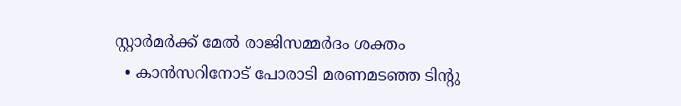സ്റ്റാര്‍മര്‍ക്ക് മേല്‍ രാജിസമ്മര്‍ദം ശക്തം
  • കാന്‍സറിനോട് പോരാടി മരണമടഞ്ഞ ടിന്റു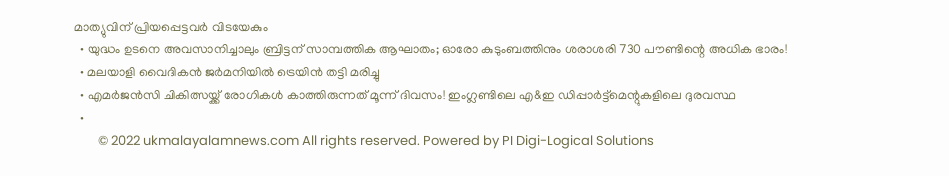മാത്യുവിന് പ്രിയപ്പെട്ടവര്‍ വിടയേകും
  • യുദ്ധം ഉടനെ അവസാനിച്ചാലും ബ്രിട്ടന് സാമ്പത്തിക ആഘാതം; ഓരോ കുടുംബത്തിനും ശരാശരി 730 പൗണ്ടിന്റെ അധിക ഭാരം!
  • മലയാളി വൈദികന്‍ ജര്‍മനിയില്‍ ട്രെയിന്‍ തട്ടി മരിച്ചു
  • എമര്‍ജന്‍സി ചികിത്സയ്ക്ക് രോഗികള്‍ കാത്തിരുന്നത് മൂന്ന് ദിവസം! ഇംഗ്ലണ്ടിലെ എ&ഇ ഡിപ്പാര്‍ട്ട്‌മെന്റുകളിലെ ദുരവസ്ഥ
  •
        © 2022 ukmalayalamnews.com All rights reserved. Powered by PI Digi-Logical Solutions